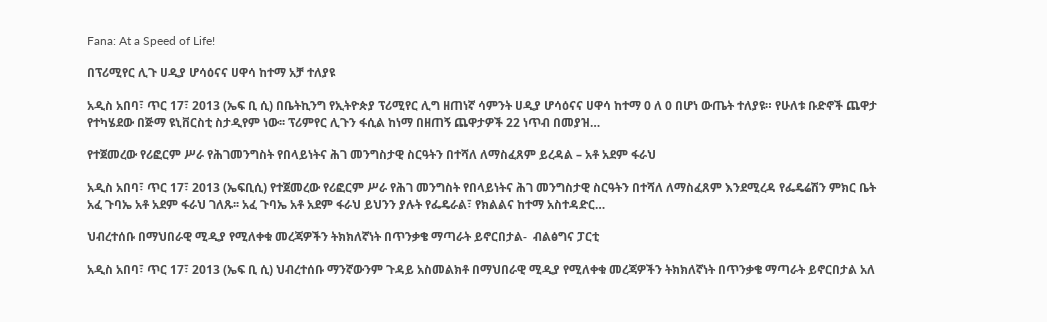Fana: At a Speed of Life!

በፕሪሚየር ሊጉ ሀዲያ ሆሳዕናና ሀዋሳ ከተማ አቻ ተለያዩ

አዲስ አበባ፣ ጥር 17፣ 2013 (ኤፍ ቢ ሲ) በቤትኪንግ የኢትዮጵያ ፕሪሚየር ሊግ ዘጠነኛ ሳምንት ሀዲያ ሆሳዕናና ሀዋሳ ከተማ 0 ለ 0 በሆነ ውጤት ተለያዩ። የሁለቱ ቡድኖች ጨዋታ የተካሄደው በጅማ ዩኒቨርስቲ ስታዲየም ነው፡፡ ፕሪምየር ሊጉን ፋሲል ከነማ በዘጠኝ ጨዋታዎች 22 ነጥብ በመያዝ…

የተጀመረው የሪፎርም ሥራ የሕገመንግስት የበላይነትና ሕገ መንግስታዊ ስርዓትን በተሻለ ለማስፈጸም ይረዳል – አቶ አደም ፋራህ

አዲስ አበባ፣ ጥር 17፣ 2013 (ኤፍቢሲ) የተጀመረው የሪፎርም ሥራ የሕገ መንግስት የበላይነትና ሕገ መንግስታዊ ስርዓትን በተሻለ ለማስፈጸም እንደሚረዳ የፌዴሬሽን ምክር ቤት አፈ ጉባኤ አቶ አደም ፋራህ ገለጹ፡፡ አፈ ጉባኤ አቶ አደም ፋራህ ይህንን ያሉት የፌዴራል፣ የክልልና ከተማ አስተዳድር…

ህብረተሰቡ በማህበራዊ ሚዲያ የሚለቀቁ መረጃዎችን ትክክለኛነት በጥንቃቄ ማጣራት ይኖርበታል-  ብልፅግና ፓርቲ

አዲስ አበባ፣ ጥር 17፣ 2013 (ኤፍ ቢ ሲ) ህብረተሰቡ ማንኛውንም ጉዳይ አስመልክቶ በማህበራዊ ሚዲያ የሚለቀቁ መረጃዎችን ትክክለኛነት በጥንቃቄ ማጣራት ይኖርበታል አለ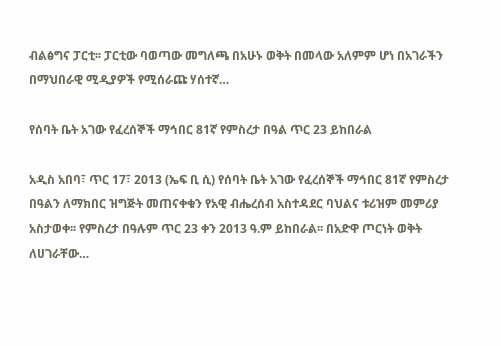ብልፅግና ፓርቲ፡፡ ፓርቲው ባወጣው መግለጫ በአሁኑ ወቅት በመላው አለምም ሆነ በአገራችን በማህበራዊ ሚዲያዎች የሚሰራጩ ሃሰተኛ…

የሰባት ቤት አገው የፈረሰኞች ማኅበር 81ኛ የምስረታ በዓል ጥር 23 ይከበራል

አዲስ አበባ፣ ጥር 17፣ 2013 (ኤፍ ቢ ሲ) የሰባት ቤት አገው የፈረሰኞች ማኅበር 81ኛ የምስረታ በዓልን ለማክበር ዝግጅት መጠናቀቁን የአዊ ብሔረሰብ አስተዳደር ባህልና ቱሪዝም መምሪያ አስታወቀ፡፡ የምስረታ በዓሉም ጥር 23 ቀን 2013 ዓ.ም ይከበራል፡፡ በአድዋ ጦርነት ወቅት ለሀገራቸው…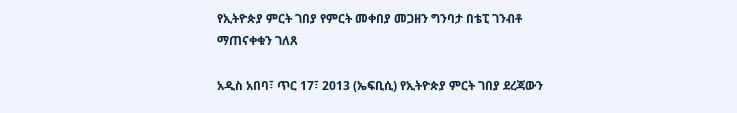የኢትዮጵያ ምርት ገበያ የምርት መቀበያ መጋዘን ግንባታ በቴፒ ገንብቶ ማጠናቀቁን ገለጸ

አዲስ አበባ፣ ጥር 17፣ 2013 (ኤፍቢሲ) የኢትዮጵያ ምርት ገበያ ደረጃውን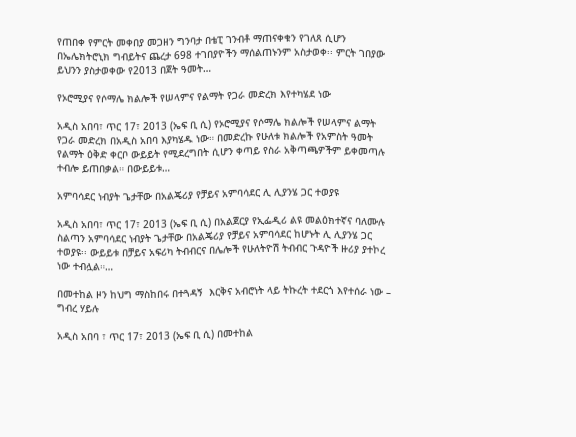የጠበቀ የምርት መቀበያ መጋዘን ግንባታ በቴፒ ገንብቶ ማጠናቀቁን የገለጸ ሲሆን በኤሌክትሮኒክ ግብይትና ጨረታ 698 ተገበያዮችን ማሰልጠኑንም አስታወቀ፡፡ ምርት ገበያው ይህንን ያስታወቀው የ2013 በጀት ዓመት…

የኦሮሚያና የሶማሌ ክልሎች የሠላምና የልማት የጋራ መድረክ እየተካሄደ ነው

አዲስ አበባ፣ ጥር 17፣ 2013 (ኤፍ ቢ ሲ) የኦሮሚያና የሶማሌ ክልሎች የሠላምና ልማት የጋራ መድረክ በአዲስ አበባ እያካሄዱ ነው። በመድረኩ የሁለቱ ክልሎች የአምስት ዓመት የልማት ዕቅድ ቀርቦ ውይይት የሚደረግበት ሲሆን ቀጣይ የስራ አቅጣጫዎችም ይቀመጣሉ ተብሎ ይጠበቃል። በውይይቱ…

አምባሳደር ነብያት ጌታቸው በአልጄሪያ የቻይና አምባሳደር ሊ ሊያንሄ ጋር ተወያዩ

አዲስ አበባ፣ ጥር 17፣ 2013 (ኤፍ ቢ ሲ) በአልጀርያ የኢፌዲሪ ልዩ መልዕክተኛና ባለሙሉ ስልጣን አምባሳደር ነብያት ጌታቸው በአልጄሪያ የቻይና አምባሳደር ከሆኑት ሊ ሊያንሄ ጋር ተወያዩ፡፡ ውይይቱ በቻይና አፍሪካ ትብብርና በሌሎች የሁለትዮሽ ትብብር ጉዳዮች ዙሪያ ያተኮረ ነው ተብሏል።…

በመተከል ዞን ከህግ ማስከበሩ በተጓዳኝ  እርቅና አብሮነት ላይ ትኩረት ተደርጎ እየተሰራ ነው – ግብረ ሃይሉ

አዲስ አበባ ፣ ጥር 17፣ 2013 (ኤፍ ቢ ሲ) በመተከል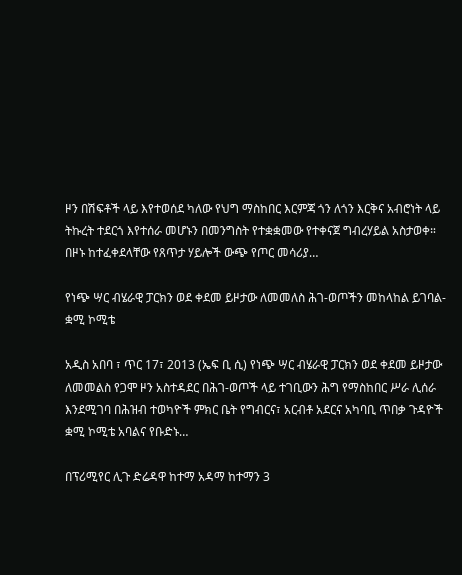ዞን በሽፍቶች ላይ እየተወሰደ ካለው የህግ ማስከበር እርምጃ ጎን ለጎን እርቅና አብሮነት ላይ ትኩረት ተደርጎ እየተሰራ መሆኑን በመንግስት የተቋቋመው የተቀናጀ ግብረሃይል አስታወቀ። በዞኑ ከተፈቀደላቸው የጸጥታ ሃይሎች ውጭ የጦር መሳሪያ…

የነጭ ሣር ብሄራዊ ፓርክን ወደ ቀደመ ይዞታው ለመመለስ ሕገ-ወጦችን መከላከል ይገባል- ቋሚ ኮሚቴ

አዲስ አበባ ፣ ጥር 17፣ 2013 (ኤፍ ቢ ሲ) የነጭ ሣር ብሄራዊ ፓርክን ወደ ቀደመ ይዞታው ለመመልስ የጋሞ ዞን አስተዳደር በሕገ-ወጦች ላይ ተገቢውን ሕግ የማስከበር ሥራ ሊሰራ እንደሚገባ በሕዝብ ተወካዮች ምክር ቤት የግብርና፣ አርብቶ አደርና አካባቢ ጥበቃ ጉዳዮች ቋሚ ኮሚቴ አባልና የቡድኑ…

በፕሪሚየር ሊጉ ድሬዳዋ ከተማ አዳማ ከተማን 3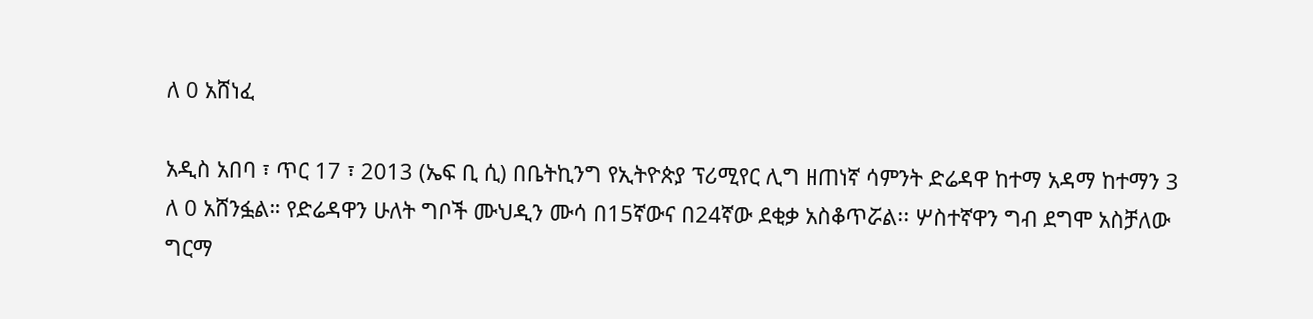ለ 0 አሸነፈ

አዲስ አበባ ፣ ጥር 17 ፣ 2013 (ኤፍ ቢ ሲ) በቤትኪንግ የኢትዮጵያ ፕሪሚየር ሊግ ዘጠነኛ ሳምንት ድሬዳዋ ከተማ አዳማ ከተማን 3 ለ 0 አሸንፏል። የድሬዳዋን ሁለት ግቦች ሙህዲን ሙሳ በ15ኛውና በ24ኛው ደቂቃ አስቆጥሯል፡፡ ሦስተኛዋን ግብ ደግሞ አስቻለው ግርማ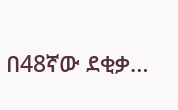በ48ኛው ደቂቃ…